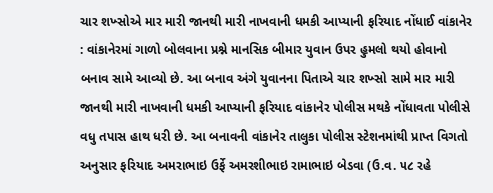ચાર શખ્સોએ માર મારી જાનથી મારી નાખવાની ધમકી આપ્યાની ફરિયાદ નોંધાઈ વાંકાનેર : વાંકાનેરમાં ગાળો બોલવાના પ્રશ્ને માનસિક બીમાર યુવાન ઉપર હુમલો થયો હોવાનો બનાવ સામે આવ્યો છે. આ બનાવ અંગે યુવાનના પિતાએ ચાર શખ્સો સામે માર મારી જાનથી મારી નાખવાની ધમકી આપ્યાની ફરિયાદ વાંકાનેર પોલીસ મથકે નોંધાવતા પોલીસે વધુ તપાસ હાથ ધરી છે. આ બનાવની વાંકાનેર તાલુકા પોલીસ સ્ટેશનમાંથી પ્રાપ્ત વિગતો અનુસાર ફરિયાદ અમરાભાઇ ઉર્ફે અમરશીભાઇ રામાભાઇ બેડવા (ઉ.વ. ૫૮ રહે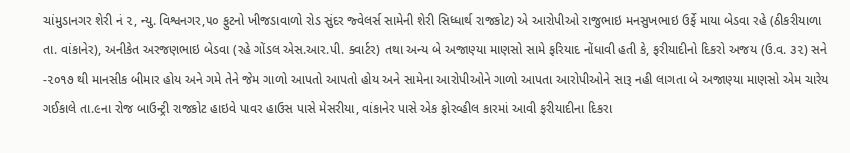ચાંમુડાનગર શેરી નં ૨, ન્યુ. વિશ્વનગર,૫૦ ફુટનો ખીજડાવાળો રોડ સુંદર જ્વેલર્સ સામેની શેરી સિધ્ધાર્થ રાજકોટ) એ આરોપીઓ રાજુભાઇ મનસુખભાઇ ઉર્ફે માયા બેડવા રહે (ઠીકરીયાળા તા. વાંકાનેર), અનીકેત અરજણભાઇ બેડવા (રહે ગોંડલ એસ.આર.પી. ક્વાર્ટર) તથા અન્ય બે અજાણ્યા માણસો સામે ફરિયાદ નોંધાવી હતી કે, ફરીયાદીનો દિકરો અજય (ઉ.વ. ૩૨) સને -૨૦૧૭ થી માનસીક બીમાર હોય અને ગમે તેને જેમ ગાળો આપતો આપતો હોય અને સામેના આરોપીઓને ગાળો આપતા આરોપીઓને સારૂ નહી લાગતા બે અજાણ્યા માણસો એમ ચારેય ગઈકાલે તા.૯ના રોજ બાઉન્ટ્રી રાજકોટ હાઇવે પાવર હાઉસ પાસે મેસરીયા, વાંકાનેર પાસે એક ફોરવ્હીલ કારમાં આવી ફરીયાદીના દિકરા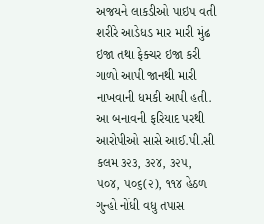અજયને લાકડીઓ પાઇપ વતી શરીરે આડેધડ માર મારી મુંઢ ઇજા તથા ફેક્ચર ઇજા કરી ગાળો આપી જાનથી મારી નાખવાની ધમકી આપી હતી. આ બનાવની ફરિયાદ પરથી આરોપીઓ સાસે આઈ.પી.સી કલમ ૩૨૩, ૩૨૪, ૩૨૫, ૫૦૪, ૫૦૬(૨), ૧૧૪ હેઠળ ગુન્હો નોંધી વધુ તપાસ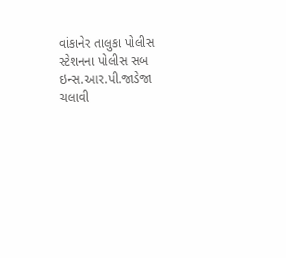વાંકાનેર તાલુકા પોલીસ સ્ટેશનના પોલીસ સબ ઇન્સ.આર.પી.જાડેજા ચલાવી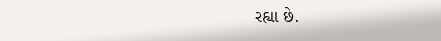રહ્યા છે.